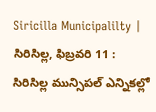Siricilla Municipalilty | సిరిసిల్ల, ఫిబ్రవరి 11 : సిరిసిల్ల మున్సిపల్ ఎన్నికల్లో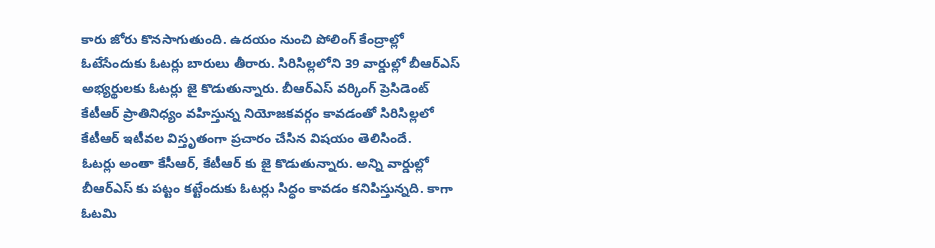కారు జోరు కొనసాగుతుంది. ఉదయం నుంచి పోలింగ్ కేంద్రాల్లో ఓటేసేందుకు ఓటర్లు బారులు తీరారు. సిరిసిల్లలోని 39 వార్డుల్లో బీఆర్ఎస్ అభ్యర్థులకు ఓటర్లు జై కొడుతున్నారు. బీఆర్ఎస్ వర్కింగ్ ప్రెసిడెంట్ కేటీఆర్ ప్రాతినిధ్యం వహిస్తున్న నియోజకవర్గం కావడంతో సిరిసిల్లలో కేటీఆర్ ఇటీవల విస్తృతంగా ప్రచారం చేసిన విషయం తెలిసిందే.
ఓటర్లు అంతా కేసీఆర్, కేటీఆర్ కు జై కొడుతున్నారు. అన్ని వార్డుల్లో బీఆర్ఎస్ కు పట్టం కట్టేందుకు ఓటర్లు సిద్ధం కావడం కనిపిస్తున్నది. కాగా
ఓటమి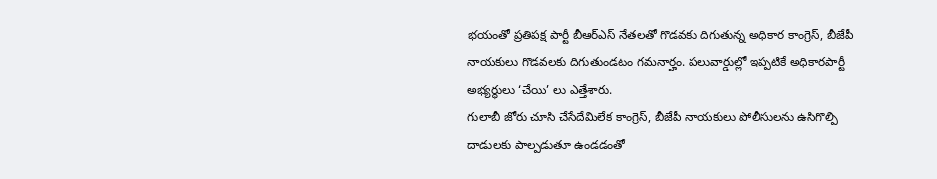భయంతో ప్రతిపక్ష పార్టీ బీఆర్ఎస్ నేతలతో గొడవకు దిగుతున్న అధికార కాంగ్రెస్, బీజేపీ నాయకులు గొడవలకు దిగుతుండటం గమనార్హం. పలువార్డుల్లో ఇప్పటికే అధికారపార్టీ అభ్యర్థులు ‘చేయి’ లు ఎత్తేశారు.
గులాబీ జోరు చూసి చేసేదేమిలేక కాంగ్రెస్, బీజేపీ నాయకులు పోలీసులను ఉసిగొల్పి దాడులకు పాల్పడుతూ ఉండడంతో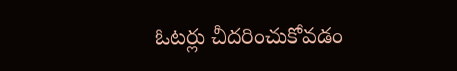ఓటర్లు చీదరించుకోవడం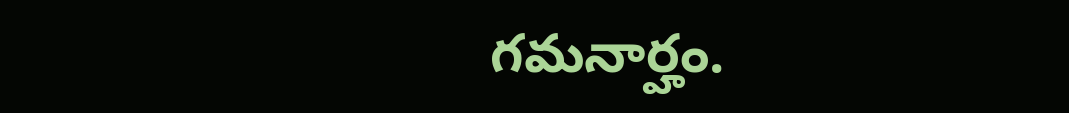గమనార్హం.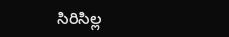సిరిసిల్ల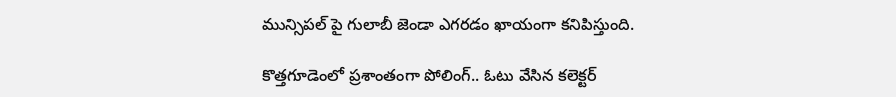మున్సిపల్ పై గులాబీ జెండా ఎగరడం ఖాయంగా కనిపిస్తుంది.

కొత్తగూడెంలో ప్రశాంతంగా పోలింగ్.. ఓటు వేసిన కలెక్టర్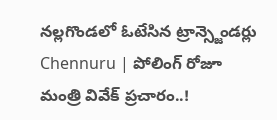నల్లగొండలో ఓటేసిన ట్రాన్స్జెండర్లు
Chennuru | పోలింగ్ రోజూ మంత్రి వివేక్ ప్రచారం..!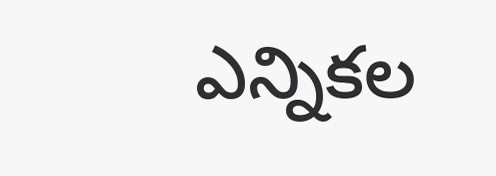ఎన్నికల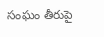సంఘం తీరుపై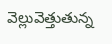వెల్లువెత్తుతున్న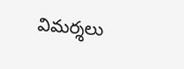విమర్శలు